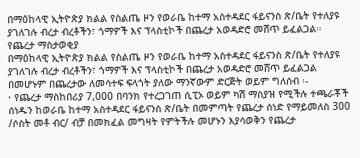በማዕከላዊ ኢትዮጵያ ክልል የስልጤ ዞን የወራቤ ከተማ አስተዳደር ፋይናንስ ጽ/ቤት የተለያዩ ያገለገሉ ብረታ ብረቶችን፣ ጎማዎች እና ፕላስቲኮች በጨረታ አወዳድሮ መሸጥ ይፈልጋል።
የጨረታ ማስታወቂያ
በማዕከላዊ ኢትዮጵያ ክልል የስልጤ ዞን የወራቤ ከተማ አስተዳደር ፋይናንስ ጽ/ቤት የተለያዩ ያገለገሉ ብረታ ብረቶችን፣ ጎማዎች እና ፕላስቲኮች በጨረታ አወዳድሮ መሸጥ ይፈልጋል በመሆኑም በጨረታው ለመሳተፍ ፍላጎት ያለው ማንኛውም ድርጅት ወይም ግለሰብ ፡-
· የጨረታ ማስከበሪያ 7,000 በባንክ የተረጋገጠ ሲፒኦ ወይም ካሽ ማስያዝ የሚችሉ ተጫራቾች ሰነዱን ከወራቤ ከተማ አስተዳደር ፋይናንስ ጽ/ቤት በመምጣት የጨረታ ሰነድ የማይመለስ 300 /ሶስት መቶ ብር/ ብቻ በመክፈል መግዛት የምትችሉ መሆኑን እያሳወቅን የጨረታ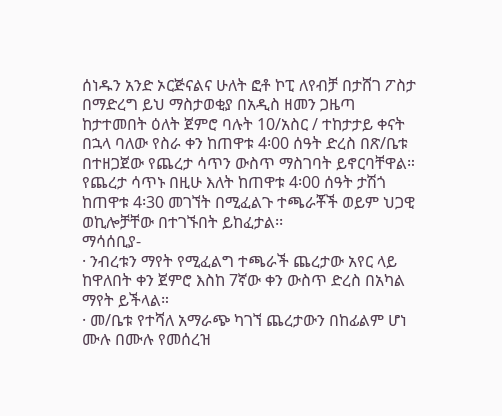ሰነዱን አንድ ኦርጅናልና ሁለት ፎቶ ኮፒ ለየብቻ በታሸገ ፖስታ በማድረግ ይህ ማስታወቂያ በአዲስ ዘመን ጋዜጣ ከታተመበት ዕለት ጀምሮ ባሉት 10/አስር / ተከታታይ ቀናት በኋላ ባለው የስራ ቀን ከጠዋቱ 4፡00 ሰዓት ድረስ በጽ/ቤቱ በተዘጋጀው የጨረታ ሳጥን ውስጥ ማስገባት ይኖርባቸዋል። የጨረታ ሳጥኑ በዚሁ እለት ከጠዋቱ 4፡00 ሰዓት ታሽጎ ከጠዋቱ 4፡30 መገኘት በሚፈልጉ ተጫራቾች ወይም ህጋዊ ወኪሎቻቸው በተገኙበት ይከፈታል፡፡
ማሳሰቢያ-
· ንብረቱን ማየት የሚፈልግ ተጫራች ጨረታው አየር ላይ ከዋለበት ቀን ጀምሮ እስከ 7ኛው ቀን ውስጥ ድረስ በአካል ማየት ይችላል።
· መ/ቤቱ የተሻለ አማራጭ ካገኘ ጨረታውን በከፊልም ሆነ ሙሉ በሙሉ የመሰረዝ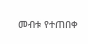መብቱ የተጠበቀ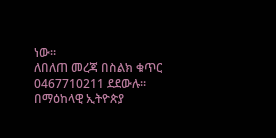ነው።
ለበለጠ መረጃ በስልክ ቁጥር 0467710211 ደደውሉ።
በማዕከላዊ ኢትዮጵያ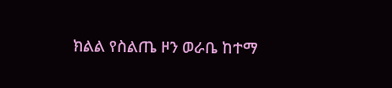ክልል የስልጤ ዞን ወራቤ ከተማ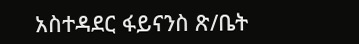አስተዳደር ፋይናንስ ጽ/ቤት